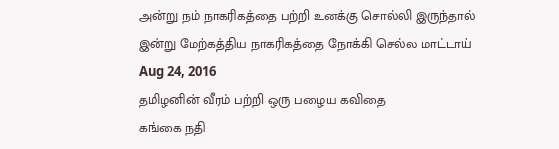அன்று நம் நாகரிகத்தை பற்றி உனக்கு சொல்லி இருந்தால் இன்று மேற்கத்திய நாகரிகத்தை நோக்கி செல்ல மாட்டாய்
Aug 24, 2016
தமிழனின் வீரம் பற்றி ஒரு பழைய கவிதை
கங்கை நதி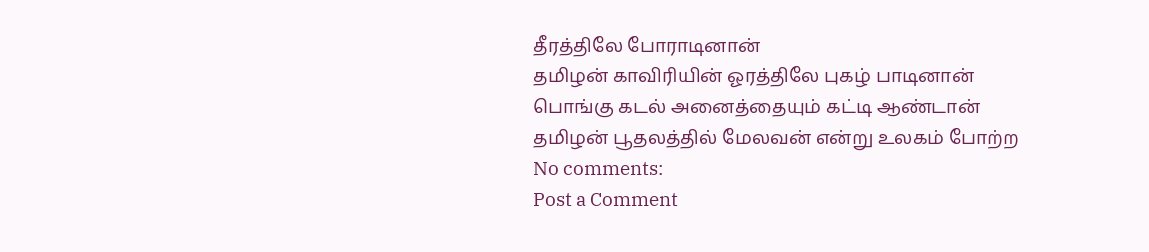தீரத்திலே போராடினான்
தமிழன் காவிரியின் ஓரத்திலே புகழ் பாடினான்
பொங்கு கடல் அனைத்தையும் கட்டி ஆண்டான்
தமிழன் பூதலத்தில் மேலவன் என்று உலகம் போற்ற
No comments:
Post a Comment